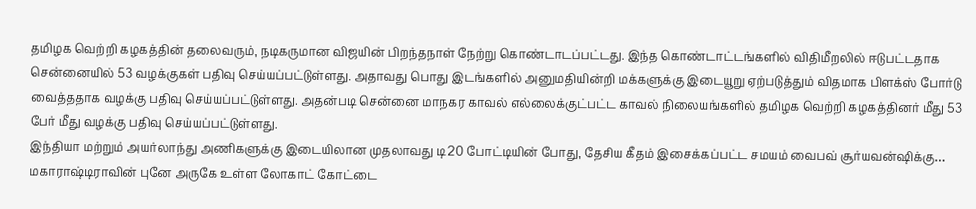தமிழக வெற்றி கழகத்தின் தலைவரும், நடிகருமான விஜயின் பிறந்தநாள் நேற்று கொண்டாடப்பட்டது. இந்த கொண்டாட்டங்களில் விதிமீறலில் ஈடுபட்டதாக சென்னையில் 53 வழக்குகள் பதிவு செய்யப்பட்டுள்ளது. அதாவது பொது இடங்களில் அனுமதியின்றி மக்களுக்கு இடையூறு ஏற்படுத்தும் விதமாக பிளக்ஸ் போர்டு வைத்ததாக வழக்கு பதிவு செய்யப்பட்டுள்ளது. அதன்படி சென்னை மாநகர காவல் எல்லைக்குட்பட்ட காவல் நிலையங்களில் தமிழக வெற்றி கழகத்தினர் மீது 53 பேர் மீது வழக்கு பதிவு செய்யப்பட்டுள்ளது.
இந்தியா மற்றும் அயர்லாந்து அணிகளுக்கு இடையிலான முதலாவது டி20 போட்டியின் போது, தேசிய கீதம் இசைக்கப்பட்ட சமயம் வைபவ் சூர்யவன்ஷிக்கு…
மகாராஷ்டிராவின் புனே அருகே உள்ள லோகாட் கோட்டை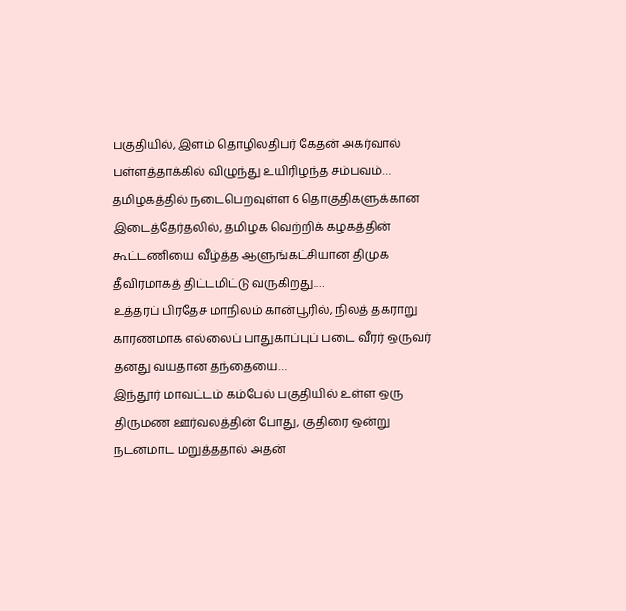பகுதியில், இளம் தொழிலதிபர் கேதன் அகர்வால் பள்ளத்தாக்கில் விழுந்து உயிரிழந்த சம்பவம்…
தமிழகத்தில் நடைபெறவுள்ள 6 தொகுதிகளுக்கான இடைத்தேர்தலில், தமிழக வெற்றிக் கழகத்தின் கூட்டணியை வீழ்த்த ஆளுங்கட்சியான திமுக தீவிரமாகத் திட்டமிட்டு வருகிறது.…
உத்தரப் பிரதேச மாநிலம் கான்பூரில், நிலத் தகராறு காரணமாக எல்லைப் பாதுகாப்புப் படை வீரர் ஒருவர் தனது வயதான தந்தையை…
இந்தூர் மாவட்டம் கம்பேல் பகுதியில் உள்ள ஒரு திருமண ஊர்வலத்தின் போது, குதிரை ஒன்று நடனமாட மறுத்ததால் அதன்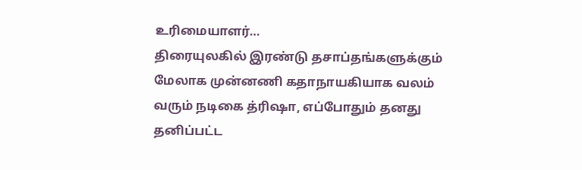உரிமையாளர்…
திரையுலகில் இரண்டு தசாப்தங்களுக்கும் மேலாக முன்னணி கதாநாயகியாக வலம் வரும் நடிகை த்ரிஷா, எப்போதும் தனது தனிப்பட்ட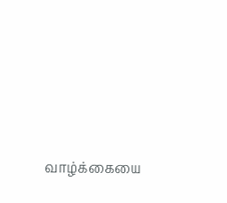வாழ்க்கையை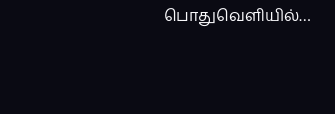பொதுவெளியில்…